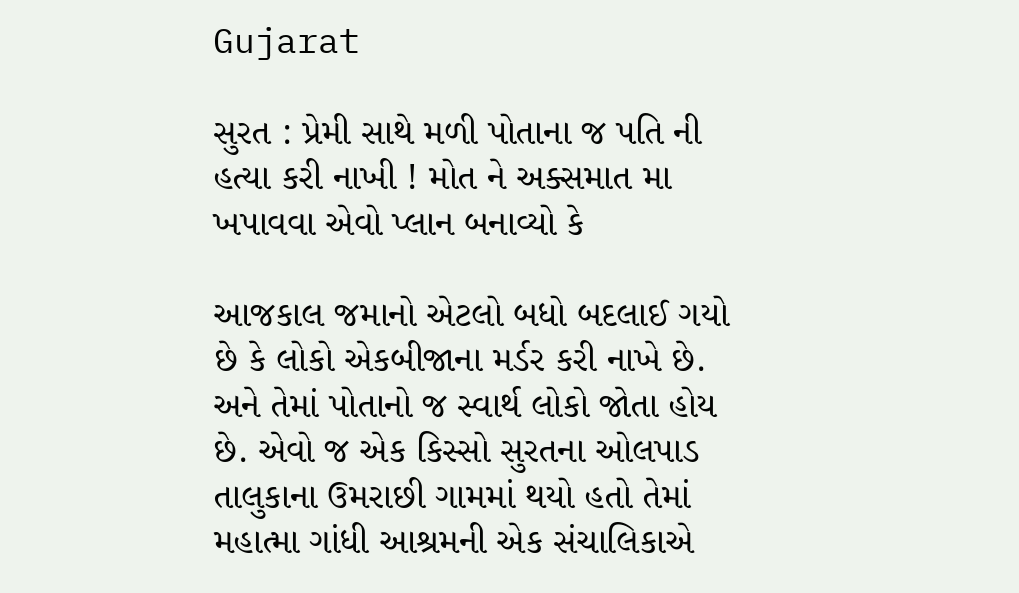Gujarat

સુરત : પ્રેમી સાથે મળી પોતાના જ પતિ ની હત્યા કરી નાખી ! મોત ને અક્સમાત મા ખપાવવા એવો પ્લાન બનાવ્યો કે

આજકાલ જમાનો એટલો બધો બદલાઈ ગયો છે કે લોકો એકબીજાના મર્ડર કરી નાખે છે. અને તેમાં પોતાનો જ સ્વાર્થ લોકો જોતા હોય છે. એવો જ એક કિસ્સો સુરતના ઓલપાડ તાલુકાના ઉમરાછી ગામમાં થયો હતો તેમાં મહાત્મા ગાંધી આશ્રમની એક સંચાલિકાએ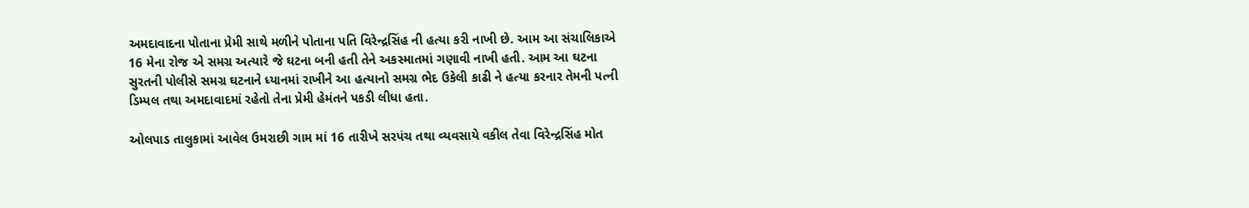અમદાવાદના પોતાના પ્રેમી સાથે મળીને પોતાના પતિ વિરેન્દ્રસિંહ ની હત્યા કરી નાખી છે. આમ આ સંચાલિકાએ 16 મેના રોજ એ સમગ્ર અત્યારે જે ઘટના બની હતી તેને અકસ્માતમાં ગણાવી નાખી હતી. આમ આ ઘટના સુરતની પોલીસે સમગ્ર ઘટનાને ધ્યાનમાં રાખીને આ હત્યાનો સમગ્ર ભેદ ઉકેલી કાઢી ને હત્યા કરનાર તેમની પત્ની ડિમ્પલ તથા અમદાવાદમાં રહેતો તેના પ્રેમી હેમંતને પકડી લીધા હતા.

ઓલપાડ તાલુકામાં આવેલ ઉમરાછી ગામ માં 16 તારીખે સરપંચ તથા વ્યવસાયે વકીલ તેવા વિરેન્દ્રસિંહ મોત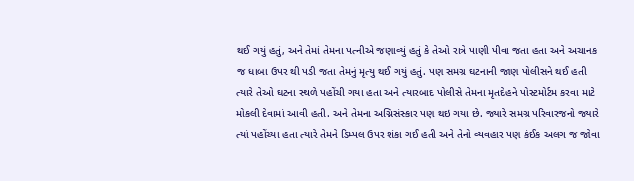થઈ ગયું હતું, અને તેમાં તેમના પત્નીએ જણાવ્યું હતું કે તેઓ રાત્રે પાણી પીવા જતા હતા અને અચાનક જ ધાબા ઉપર થી પડી જતા તેમનું મૃત્યુ થઈ ગયું હતું. પણ સમગ્ર ઘટનાની જાણ પોલીસને થઈ હતી ત્યારે તેઓ ઘટના સ્થળે પહોંચી ગયા હતા અને ત્યારબાદ પોલીસે તેમના મૃતદેહને પોસ્ટમોર્ટમ કરવા માટે મોકલી દેવામાં આવી હતી. અને તેમના અગ્નિસંસ્કાર પણ થઇ ગયા છે. જ્યારે સમગ્ર પરિવારજનો જ્યારે ત્યાં પહોંચ્યા હતા ત્યારે તેમને ડિમ્પલ ઉપર શંકા ગઈ હતી અને તેનો વ્યવહાર પણ કંઈક અલગ જ જોવા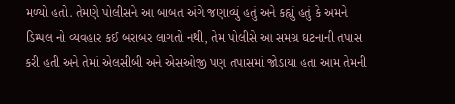મળ્યો હતો. તેમણે પોલીસને આ બાબત અંગે જણાવ્યું હતું અને કહ્યું હતું કે અમને ડિમ્પલ નો વ્યવહાર કઈ બરાબર લાગતો નથી, તેમ પોલીસે આ સમગ્ર ઘટનાની તપાસ કરી હતી અને તેમાં એલસીબી અને એસઓજી પણ તપાસમાં જોડાયા હતા આમ તેમની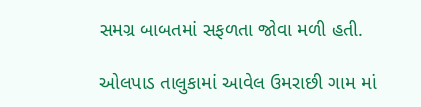સમગ્ર બાબતમાં સફળતા જોવા મળી હતી.

ઓલપાડ તાલુકામાં આવેલ ઉમરાછી ગામ માં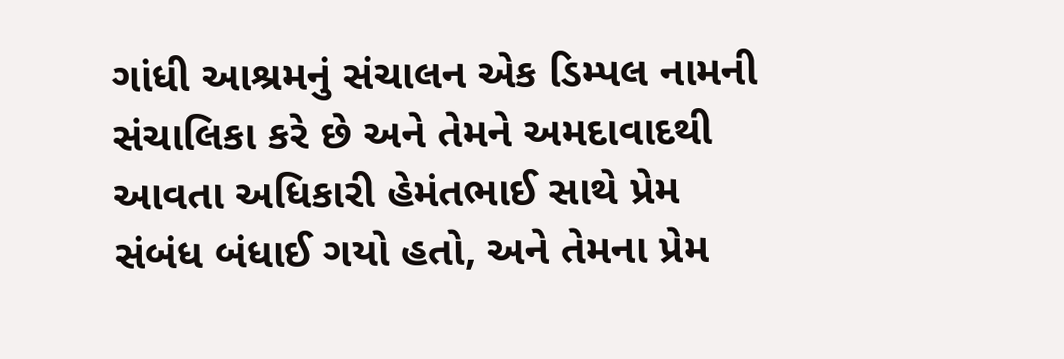ગાંધી આશ્રમનું સંચાલન એક ડિમ્પલ નામની સંચાલિકા કરે છે અને તેમને અમદાવાદથી આવતા અધિકારી હેમંતભાઈ સાથે પ્રેમ સંબંધ બંધાઈ ગયો હતો, અને તેમના પ્રેમ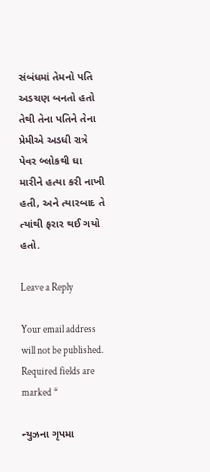સંબંધમાં તેમનો પતિ અડચણ બનતો હતો તેથી તેના પતિને તેના પ્રેમીએ અડધી રાત્રે પેવર બ્લોકથી ઘા મારીને હત્યા કરી નાખી હતી, અને ત્યારબાદ તે ત્યાંથી ફરાર થઈ ગયો હતો.

Leave a Reply

Your email address will not be published. Required fields are marked *

ન્યુઝના ગૃપમા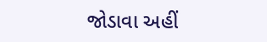જોડાવા અહીં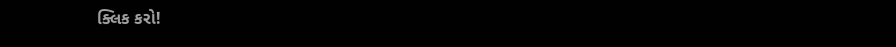ક્લિક કરો!